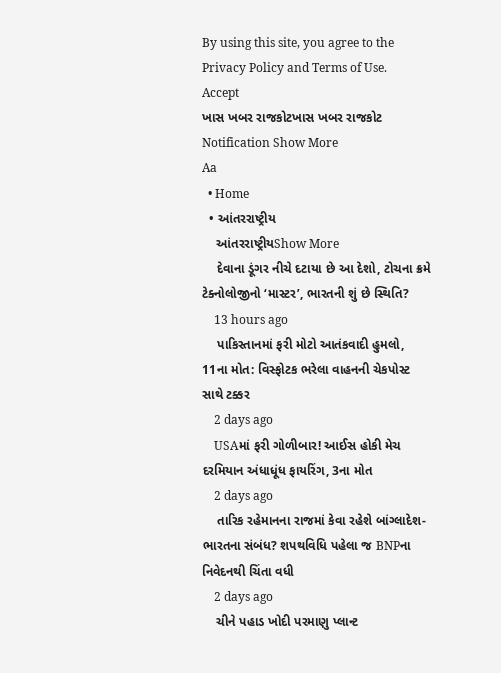By using this site, you agree to the Privacy Policy and Terms of Use.
Accept
ખાસ ખબર રાજકોટખાસ ખબર રાજકોટ
Notification Show More
Aa
  • Home
  • આંતરરાષ્ટ્રીય
    આંતરરાષ્ટ્રીયShow More
    દેવાના ડૂંગર નીચે દટાયા છે આ દેશો, ટોચના ક્રમે ટેક્નોલોજીનો ‘માસ્ટર’, ભારતની શું છે સ્થિતિ?
    13 hours ago
    પાકિસ્તાનમાં ફરી મોટો આતંકવાદી હુમલો, 11ના મોત: વિસ્ફોટક ભરેલા વાહનની ચેકપોસ્ટ સાથે ટક્કર
    2 days ago
    USAમાં ફરી ગોળીબાર! આઈસ હોકી મેચ દરમિયાન અંધાધૂંધ ફાયરિંગ, 3ના મોત
    2 days ago
    તારિક રહેમાનના રાજમાં કેવા રહેશે બાંગ્લાદેશ-ભારતના સંબંધ? શપથવિધિ પહેલા જ BNPના નિવેદનથી ચિંતા વધી
    2 days ago
    ચીને પહાડ ખોદી પરમાણુ પ્લાન્ટ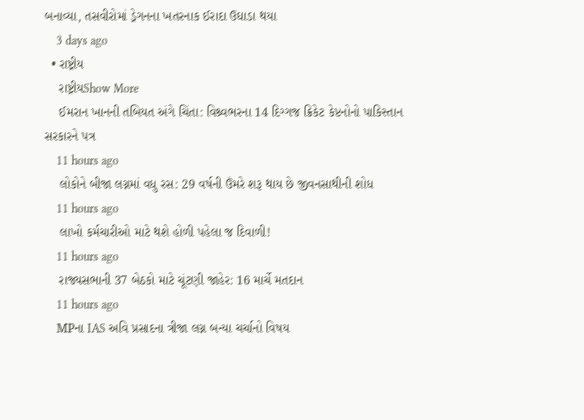બનાવ્યા, તસવીરોમાં ડ્રેગનના ખતરનાક ઈરાદા ઉઘાડા થયા
    3 days ago
  • રાષ્ટ્રીય
    રાષ્ટ્રીયShow More
    ઈમરાન ખાનની તબિયત અંગે ચિંતા: વિશ્ર્વભરના 14 દિગ્ગજ ક્રિકેટ કેપ્ટનોનો પાકિસ્તાન સરકારને પત્ર
    11 hours ago
    લોકોને બીજા લગ્નમાં વધુ રસ: 29 વર્ષની ઉંમરે શરૂ થાય છે જીવનસાથીની શોધ
    11 hours ago
    લાખો કર્મચારીઓ માટે થશે હોળી પહેલા જ દિવાળી!
    11 hours ago
    રાજ્યસભાની 37 બેઠકો માટે ચૂંટણી જાહેર: 16 માર્ચે મતદાન
    11 hours ago
    MPના IAS અવિ પ્રસાદના ત્રીજા લગ્ન બન્યા ચર્ચાનો વિષય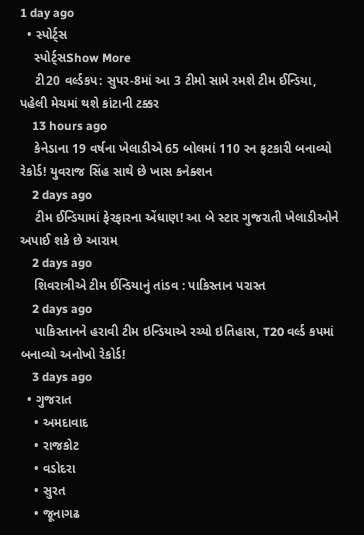1 day ago
  • સ્પોર્ટ્સ
    સ્પોર્ટ્સShow More
    ટી20 વર્લ્ડકપ: સુપર-8માં આ 3 ટીમો સામે રમશે ટીમ ઈન્ડિયા, પહેલી મેચમાં થશે કાંટાની ટક્કર
    13 hours ago
    કેનેડાના 19 વર્ષના ખેલાડીએ 65 બોલમાં 110 રન ફટકારી બનાવ્યો રેકોર્ડ! યુવરાજ સિંહ સાથે છે ખાસ કનેક્શન
    2 days ago
    ટીમ ઈન્ડિયામાં ફેરફારના એંધાણ! આ બે સ્ટાર ગુજરાતી ખેલાડીઓને અપાઈ શકે છે આરામ
    2 days ago
    શિવરાત્રીએ ટીમ ઈન્ડિયાનું તાંડવ : પાકિસ્તાન પરાસ્ત
    2 days ago
    પાકિસ્તાનને હરાવી ટીમ ઇન્ડિયાએ રચ્યો ઇતિહાસ, T20 વર્લ્ડ કપમાં બનાવ્યો અનોખો રેકોર્ડ!
    3 days ago
  • ગુજરાત
    • અમદાવાદ
    • રાજકોટ
    • વડોદરા
    • સુરત
    • જૂનાગઢ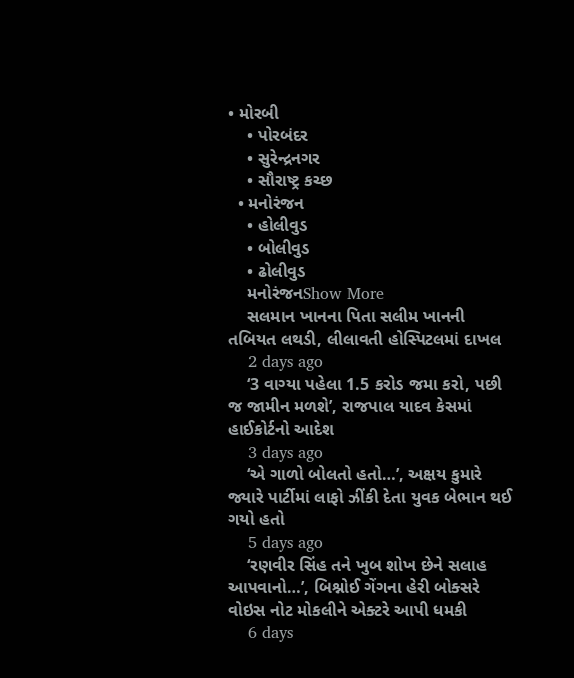• મોરબી
    • પોરબંદર
    • સુરેન્દ્રનગર
    • સૌરાષ્ટ્ર કચ્છ
  • મનોરંજન
    • હોલીવુડ
    • બોલીવુડ
    • ઢોલીવુડ
    મનોરંજનShow More
    સલમાન ખાનના પિતા સલીમ ખાનની તબિયત લથડી, લીલાવતી હોસ્પિટલમાં દાખલ
    2 days ago
    ‘3 વાગ્યા પહેલા 1.5 કરોડ જમા કરો, પછી જ જામીન મળશે’, રાજપાલ યાદવ કેસમાં હાઈકોર્ટનો આદેશ
    3 days ago
    ‘એ ગાળો બોલતો હતો…’, અક્ષય કુમારે જ્યારે પાર્ટીમાં લાફો ઝીંકી દેતા યુવક બેભાન થઈ ગયો હતો
    5 days ago
    ‘રણવીર સિંહ તને ખુબ શોખ છેને સલાહ આપવાનો…’, બિશ્નોઈ ગેંગના હેરી બોક્સરે વોઇસ નોટ મોકલીને એક્ટરે આપી ધમકી
    6 days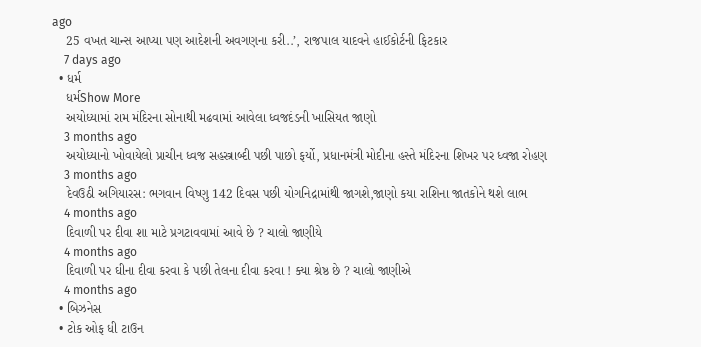ago
    25 વખત ચાન્સ આપ્યા પણ આદેશની અવગણના કરી..’, રાજપાલ યાદવને હાઈકોર્ટની ફિટકાર
    7 days ago
  • ધર્મ
    ધર્મShow More
    અયોધ્યામાં રામ મંદિરના સોનાથી મઢવામાં આવેલા ધ્વજદંડની ખાસિયત જાણો
    3 months ago
    અયોધ્યાનો ખોવાયેલો પ્રાચીન ધ્વજ સહસ્ત્રાબ્દી પછી પાછો ફર્યો, પ્રધાનમંત્રી મોદીના હસ્તે મંદિરના શિખર પર ધ્વજા રોહણ
    3 months ago
    દેવઉઠી અગિયારસ: ભગવાન વિષ્ણુ 142 દિવસ પછી યોગનિદ્રામાંથી જાગશે,જાણો કયા રાશિના જાતકોને થશે લાભ
    4 months ago
    દિવાળી પર દીવા શા માટે પ્રગટાવવામાં આવે છે ? ચાલો જાણીયે
    4 months ago
    દિવાળી પર ઘીના દીવા કરવા કે પછી તેલના દીવા કરવા ! ક્યા શ્રેષ્ઠ છે ? ચાલો જાણીએ
    4 months ago
  • બિઝનેસ
  • ટોક ઓફ ધી ટાઉન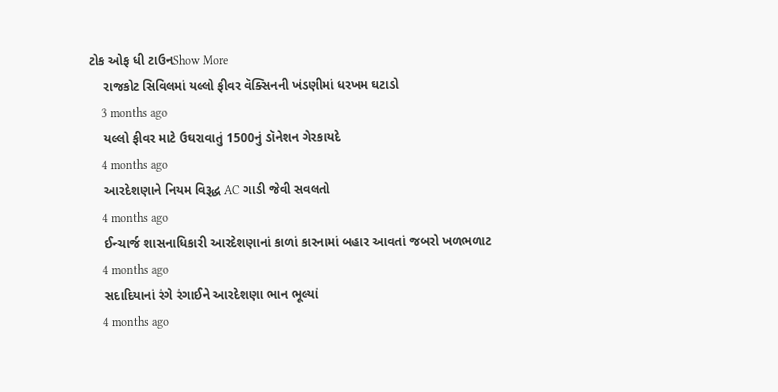ટોક ઓફ ધી ટાઉનShow More
    રાજકોટ સિવિલમાં યલ્લો ફીવર વૅક્સિનની ખંડણીમાં ધરખમ ઘટાડો
    3 months ago
    યલ્લો ફીવર માટે ઉઘરાવાતું 1500નું ડૉનેશન ગેરકાયદે
    4 months ago
    આરદેશણાને નિયમ વિરૂદ્ધ AC ગાડી જેવી સવલતો
    4 months ago
    ઈન્ચાર્જ શાસનાધિકારી આરદેશણાનાં કાળાં કારનામાં બહાર આવતાં જબરો ખળભળાટ
    4 months ago
    સદાદિયાનાં રંગે રંગાઈને આરદેશણા ભાન ભૂલ્યાં
    4 months ago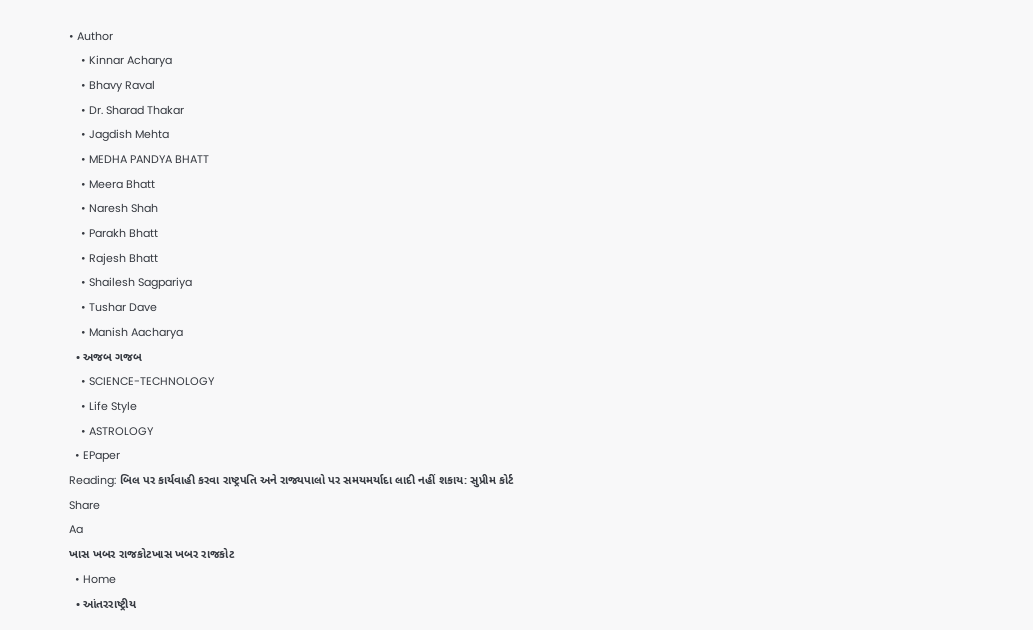• Author
    • Kinnar Acharya
    • Bhavy Raval
    • Dr. Sharad Thakar
    • Jagdish Mehta
    • MEDHA PANDYA BHATT
    • Meera Bhatt
    • Naresh Shah
    • Parakh Bhatt
    • Rajesh Bhatt
    • Shailesh Sagpariya
    • Tushar Dave
    • Manish Aacharya
  • અજબ ગજબ
    • SCIENCE-TECHNOLOGY
    • Life Style
    • ASTROLOGY
  • EPaper
Reading: બિલ પર કાર્યવાહી કરવા રાષ્ટ્રપતિ અને રાજ્યપાલો પર સમયમર્યાદા લાદી નહીં શકાય: સુપ્રીમ કોર્ટ
Share
Aa
ખાસ ખબર રાજકોટખાસ ખબર રાજકોટ
  • Home
  • આંતરરાષ્ટ્રીય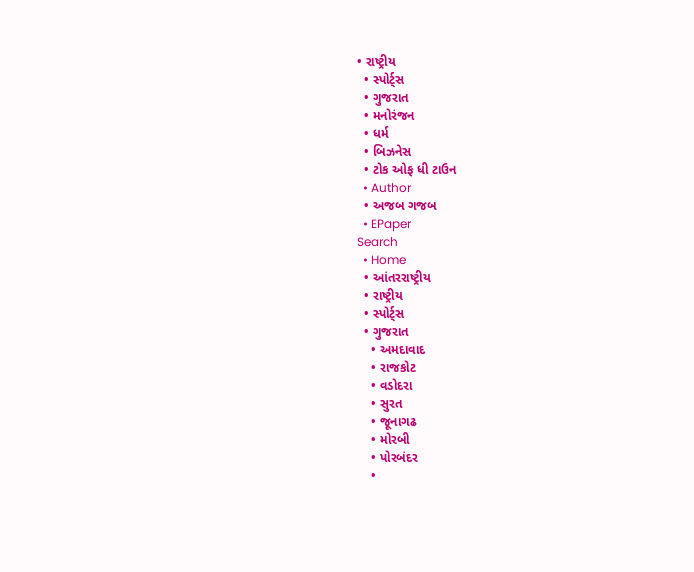• રાષ્ટ્રીય
  • સ્પોર્ટ્સ
  • ગુજરાત
  • મનોરંજન
  • ધર્મ
  • બિઝનેસ
  • ટોક ઓફ ધી ટાઉન
  • Author
  • અજબ ગજબ
  • EPaper
Search
  • Home
  • આંતરરાષ્ટ્રીય
  • રાષ્ટ્રીય
  • સ્પોર્ટ્સ
  • ગુજરાત
    • અમદાવાદ
    • રાજકોટ
    • વડોદરા
    • સુરત
    • જૂનાગઢ
    • મોરબી
    • પોરબંદર
    •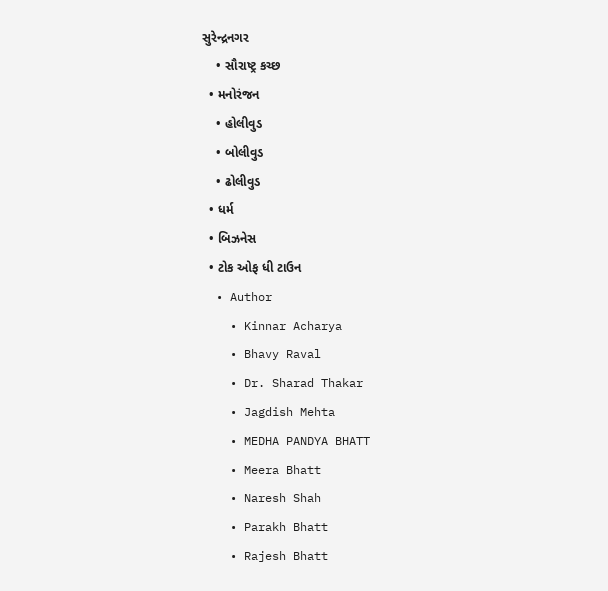સુરેન્દ્રનગર
    • સૌરાષ્ટ્ર કચ્છ
  • મનોરંજન
    • હોલીવુડ
    • બોલીવુડ
    • ઢોલીવુડ
  • ધર્મ
  • બિઝનેસ
  • ટોક ઓફ ધી ટાઉન
  • Author
    • Kinnar Acharya
    • Bhavy Raval
    • Dr. Sharad Thakar
    • Jagdish Mehta
    • MEDHA PANDYA BHATT
    • Meera Bhatt
    • Naresh Shah
    • Parakh Bhatt
    • Rajesh Bhatt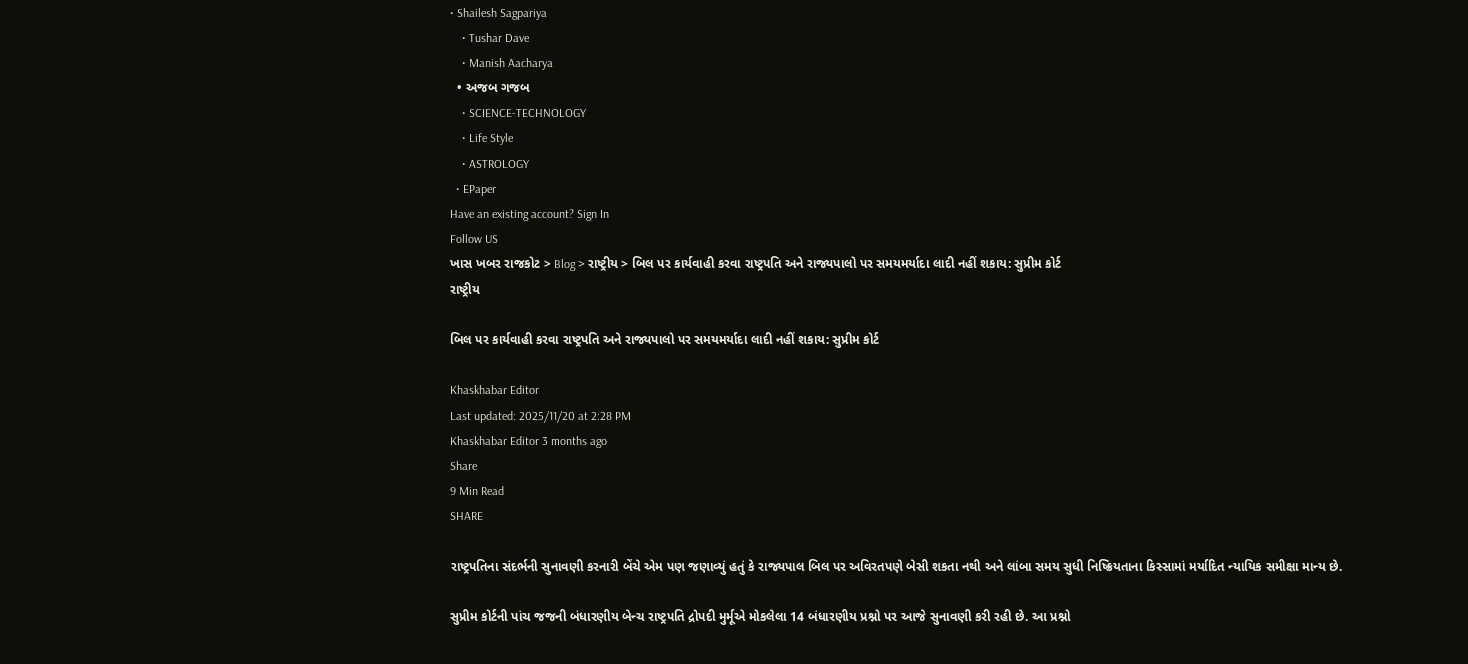• Shailesh Sagpariya
    • Tushar Dave
    • Manish Aacharya
  • અજબ ગજબ
    • SCIENCE-TECHNOLOGY
    • Life Style
    • ASTROLOGY
  • EPaper
Have an existing account? Sign In
Follow US
ખાસ ખબર રાજકોટ > Blog > રાષ્ટ્રીય > બિલ પર કાર્યવાહી કરવા રાષ્ટ્રપતિ અને રાજ્યપાલો પર સમયમર્યાદા લાદી નહીં શકાય: સુપ્રીમ કોર્ટ
રાષ્ટ્રીય

બિલ પર કાર્યવાહી કરવા રાષ્ટ્રપતિ અને રાજ્યપાલો પર સમયમર્યાદા લાદી નહીં શકાય: સુપ્રીમ કોર્ટ

Khaskhabar Editor
Last updated: 2025/11/20 at 2:28 PM
Khaskhabar Editor 3 months ago
Share
9 Min Read
SHARE

રાષ્ટ્રપતિના સંદર્ભની સુનાવણી કરનારી બેંચે એમ પણ જણાવ્યું હતું કે રાજ્યપાલ બિલ પર અવિરતપણે બેસી શકતા નથી અને લાંબા સમય સુધી નિષ્ક્રિયતાના કિસ્સામાં મર્યાદિત ન્યાયિક સમીક્ષા માન્ય છે.

સુપ્રીમ કોર્ટની પાંચ જજની બંધારણીય બેન્ચ રાષ્ટ્રપતિ દ્રોપદી મુર્મૂએ મોકલેલા 14 બંધારણીય પ્રશ્નો પર આજે સુનાવણી કરી રહી છે. આ પ્રશ્નો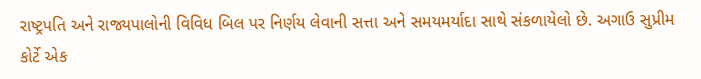રાષ્ટ્રપતિ અને રાજ્યપાલોની વિવિધ બિલ પર નિર્ણય લેવાની સત્તા અને સમયમર્યાદા સાથે સંકળાયેલો છે. અગાઉ સુપ્રીમ કોર્ટે એક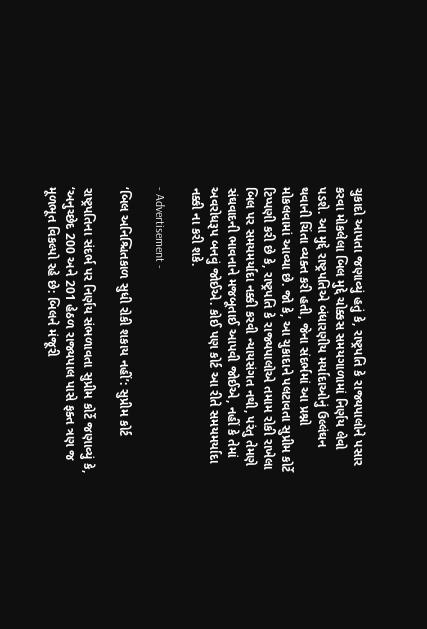ચુકાદો આપતા જણાવ્યું હતું કે, રાષ્ટ્રપતિ કે રાજ્યપાલોને પસાર કરવા મોકલેલા બિલ મુદ્દે ચોક્કસ સમયગાળામાં નિર્ણય લેવો પડશે. આ મુદ્દે રાષ્ટ્રપતિએ બંધારણીય મર્યાદાઓનું ઉલ્લંઘન થવાની ચિંતા વ્યક્ત કરી હતી, જેના સંદર્ભમાં આ પ્રશ્નો મોકલવામાં આવ્યા છે. જો કે, આ ચુકાદાને પલટાવતા સુપ્રીમ કોર્ટે ટિપ્પણી કરી છે કે, રાષ્ટ્રપતિ કે રાજ્યપાલોએ તમામ રોકી રાખેલા બિલ પર સમયમર્યાદા નક્કી કરવી ન્યાયસંગત નથી, પરંતુ તેમણે સંઘવાદની ભાવનાને મજબૂતાઈ આપવી જોઈએ, નહીં કે તેમાં અવરોધરૂપ બનવું જોઈએ. કોઈ પણ કોર્ટ આ રીતે સમયમર્યાદા નક્કી ના કરી શકે.

- Advertisement -

‘બિલ અનિશ્ચિતકાળ સુધી રોકી શકાય નહીં’: સુપ્રીમ કોર્ટ

રાષ્ટ્રપતિના સંદર્ભ પર નિર્ણય સંભળાવતા સુપ્રીમ કોર્ટે જણાવ્યું કે, ‘અનુચ્છેદ 200 અને 201 હેઠળ રાજ્યપાલ પાસે ફક્ત ત્રણ જ મૂળભૂત વિકલ્પો રહે છે: બિલને મંજૂરી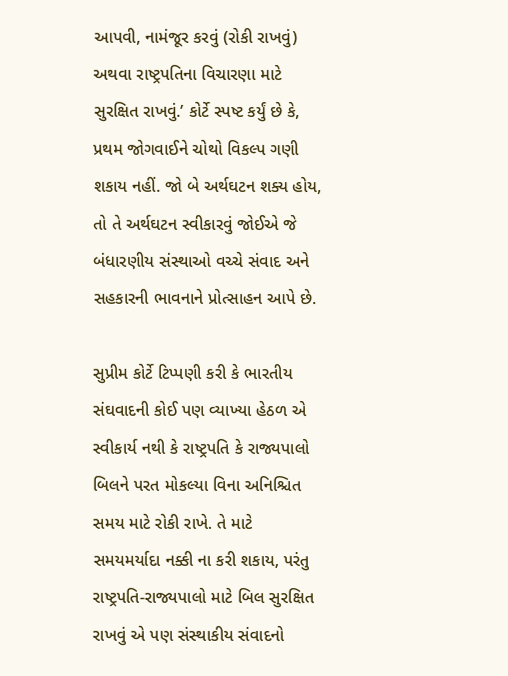આપવી, નામંજૂર કરવું (રોકી રાખવું) અથવા રાષ્ટ્રપતિના વિચારણા માટે સુરક્ષિત રાખવું.’ કોર્ટે સ્પષ્ટ કર્યું છે કે, પ્રથમ જોગવાઈને ચોથો વિકલ્પ ગણી શકાય નહીં. જો બે અર્થઘટન શક્ય હોય, તો તે અર્થઘટન સ્વીકારવું જોઈએ જે બંધારણીય સંસ્થાઓ વચ્ચે સંવાદ અને સહકારની ભાવનાને પ્રોત્સાહન આપે છે.

સુપ્રીમ કોર્ટે ટિપ્પણી કરી કે ભારતીય સંઘવાદની કોઈ પણ વ્યાખ્યા હેઠળ એ સ્વીકાર્ય નથી કે રાષ્ટ્રપતિ કે રાજ્યપાલો બિલને પરત મોકલ્યા વિના અનિશ્ચિત સમય માટે રોકી રાખે. તે માટે સમયમર્યાદા નક્કી ના કરી શકાય, પરંતુ રાષ્ટ્રપતિ-રાજ્યપાલો માટે બિલ સુરક્ષિત રાખવું એ પણ સંસ્થાકીય સંવાદનો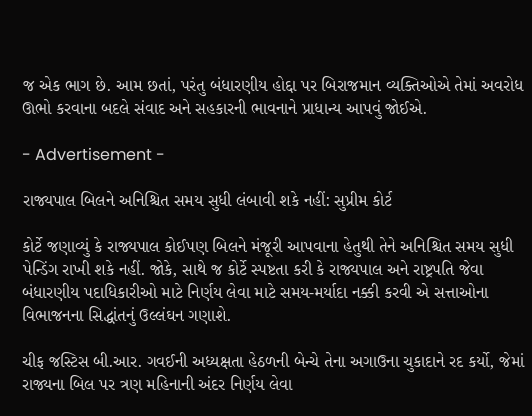જ એક ભાગ છે. આમ છતાં, પરંતુ બંધારણીય હોદ્દા પર બિરાજમાન વ્યક્તિઓએ તેમાં અવરોધ ઊભો કરવાના બદલે સંવાદ અને સહકારની ભાવનાને પ્રાધાન્ય આપવું જોઈએ.

- Advertisement -

રાજ્યપાલ બિલને અનિશ્ચિત સમય સુધી લંબાવી શકે નહીં: સુપ્રીમ કોર્ટ

કોર્ટે જણાવ્યું કે રાજ્યપાલ કોઈપણ બિલને મંજૂરી આપવાના હેતુથી તેને અનિશ્ચિત સમય સુધી પેન્ડિંગ રાખી શકે નહીં. જોકે, સાથે જ કોર્ટે સ્પષ્ટતા કરી કે રાજ્યપાલ અને રાષ્ટ્રપતિ જેવા બંધારણીય પદાધિકારીઓ માટે નિર્ણય લેવા માટે સમય-મર્યાદા નક્કી કરવી એ સત્તાઓના વિભાજનના સિદ્ધાંતનું ઉલ્લંઘન ગણાશે.

ચીફ જસ્ટિસ બી.આર. ગવઈની અધ્યક્ષતા હેઠળની બેન્ચે તેના અગાઉના ચુકાદાને રદ કર્યો, જેમાં રાજ્યના બિલ પર ત્રણ મહિનાની અંદર નિર્ણય લેવા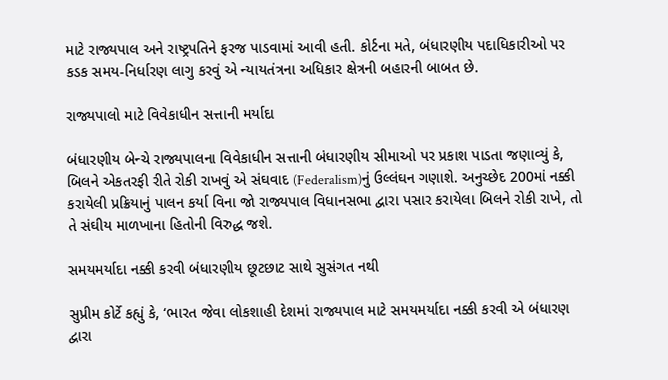માટે રાજ્યપાલ અને રાષ્ટ્રપતિને ફરજ પાડવામાં આવી હતી. કોર્ટના મતે, બંધારણીય પદાધિકારીઓ પર કડક સમય-નિર્ધારણ લાગુ કરવું એ ન્યાયતંત્રના અધિકાર ક્ષેત્રની બહારની બાબત છે.

રાજ્યપાલો માટે વિવેકાધીન સત્તાની મર્યાદા

બંધારણીય બેન્ચે રાજ્યપાલના વિવેકાધીન સત્તાની બંધારણીય સીમાઓ પર પ્રકાશ પાડતા જણાવ્યું કે, બિલને એકતરફી રીતે રોકી રાખવું એ સંઘવાદ (Federalism)નું ઉલ્લંઘન ગણાશે. અનુચ્છેદ 200માં નક્કી કરાયેલી પ્રક્રિયાનું પાલન કર્યા વિના જો રાજ્યપાલ વિધાનસભા દ્વારા પસાર કરાયેલા બિલને રોકી રાખે, તો તે સંઘીય માળખાના હિતોની વિરુદ્ધ જશે.

સમયમર્યાદા નક્કી કરવી બંધારણીય છૂટછાટ સાથે સુસંગત નથી

સુપ્રીમ કોર્ટે કહ્યું કે, ‘ભારત જેવા લોકશાહી દેશમાં રાજ્યપાલ માટે સમયમર્યાદા નક્કી કરવી એ બંધારણ દ્વારા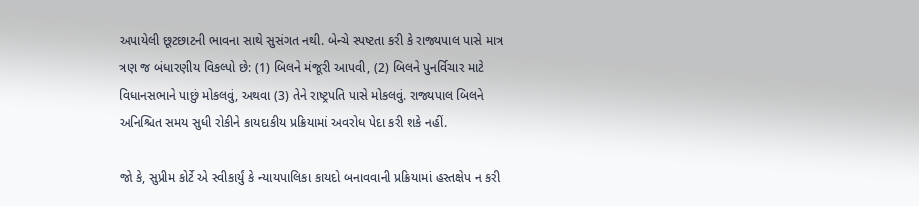અપાયેલી છૂટછાટની ભાવના સાથે સુસંગત નથી. બેન્ચે સ્પષ્ટતા કરી કે રાજ્યપાલ પાસે માત્ર ત્રણ જ બંધારણીય વિકલ્પો છે: (1) બિલને મંજૂરી આપવી, (2) બિલને પુનર્વિચાર માટે વિધાનસભાને પાછું મોકલવું, અથવા (3) તેને રાષ્ટ્રપતિ પાસે મોકલવું. રાજ્યપાલ બિલને અનિશ્ચિત સમય સુધી રોકીને કાયદાકીય પ્રક્રિયામાં અવરોધ પેદા કરી શકે નહીં.

જો કે, સુપ્રીમ કોર્ટે એ સ્વીકાર્યું કે ન્યાયપાલિકા કાયદો બનાવવાની પ્રક્રિયામાં હસ્તક્ષેપ ન કરી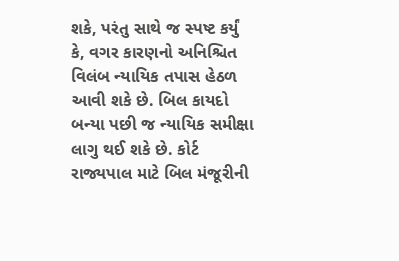શકે, પરંતુ સાથે જ સ્પષ્ટ કર્યું કે, વગર કારણનો અનિશ્ચિત વિલંબ ન્યાયિક તપાસ હેઠળ આવી શકે છે. બિલ કાયદો બન્યા પછી જ ન્યાયિક સમીક્ષા લાગુ થઈ શકે છે. કોર્ટ રાજ્યપાલ માટે બિલ મંજૂરીની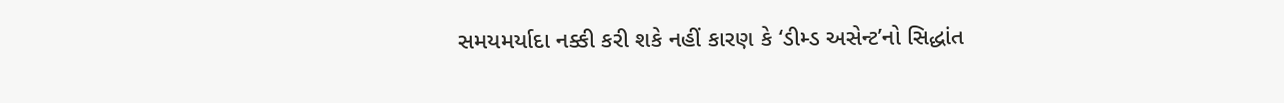સમયમર્યાદા નક્કી કરી શકે નહીં કારણ કે ‘ડીમ્ડ અસેન્ટ’નો સિદ્ધાંત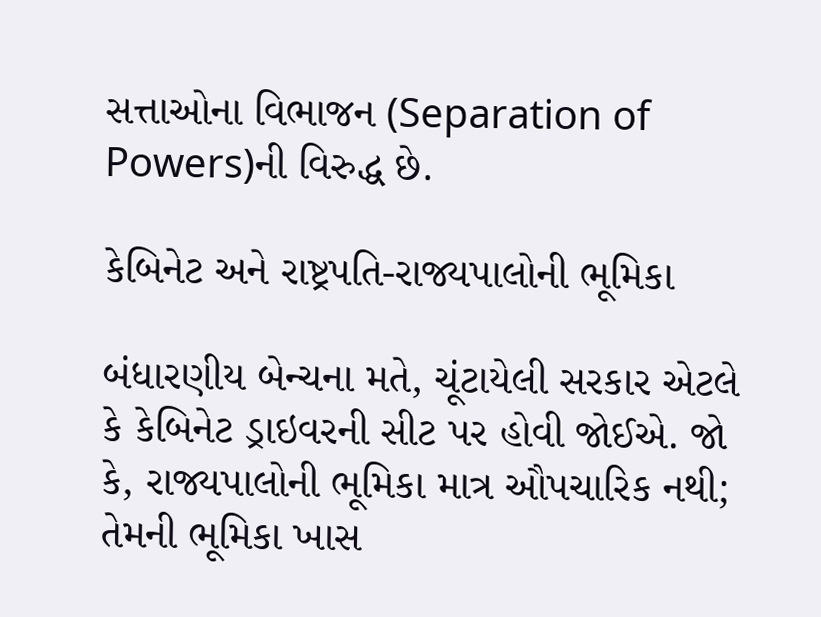સત્તાઓના વિભાજન (Separation of Powers)ની વિરુદ્ધ છે.

કેબિનેટ અને રાષ્ટ્રપતિ-રાજ્યપાલોની ભૂમિકા

બંધારણીય બેન્ચના મતે, ચૂંટાયેલી સરકાર એટલે કે કેબિનેટ ડ્રાઇવરની સીટ પર હોવી જોઈએ. જો કે, રાજ્યપાલોની ભૂમિકા માત્ર ઔપચારિક નથી; તેમની ભૂમિકા ખાસ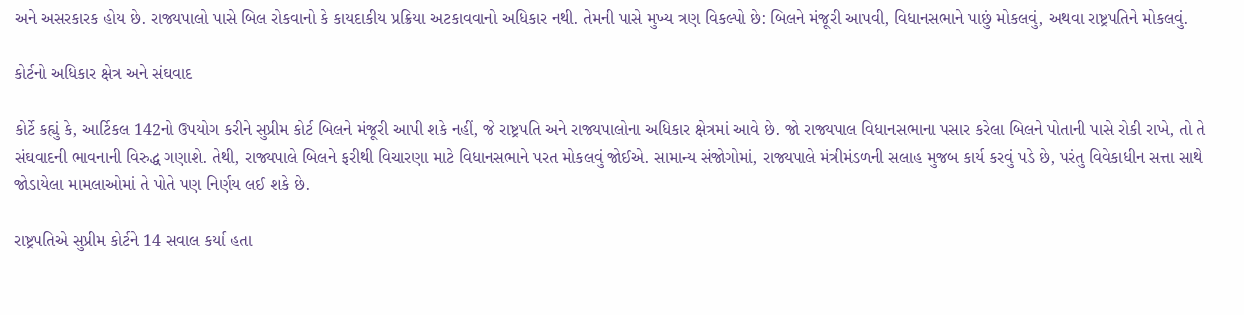અને અસરકારક હોય છે. રાજ્યપાલો પાસે બિલ રોકવાનો કે કાયદાકીય પ્રક્રિયા અટકાવવાનો અધિકાર નથી. તેમની પાસે મુખ્ય ત્રણ વિકલ્પો છે: બિલને મંજૂરી આપવી, વિધાનસભાને પાછું મોકલવું, અથવા રાષ્ટ્રપતિને મોકલવું.

કોર્ટનો અધિકાર ક્ષેત્ર અને સંઘવાદ

કોર્ટે કહ્યું કે, આર્ટિકલ 142નો ઉપયોગ કરીને સુપ્રીમ કોર્ટ બિલને મંજૂરી આપી શકે નહીં, જે રાષ્ટ્રપતિ અને રાજ્યપાલોના અધિકાર ક્ષેત્રમાં આવે છે. જો રાજ્યપાલ વિધાનસભાના પસાર કરેલા બિલને પોતાની પાસે રોકી રાખે, તો તે સંઘવાદની ભાવનાની વિરુદ્ધ ગણાશે. તેથી, રાજ્યપાલે બિલને ફરીથી વિચારણા માટે વિધાનસભાને પરત મોકલવું જોઈએ. સામાન્ય સંજોગોમાં, રાજ્યપાલે મંત્રીમંડળની સલાહ મુજબ કાર્ય કરવું પડે છે, પરંતુ વિવેકાધીન સત્તા સાથે જોડાયેલા મામલાઓમાં તે પોતે પણ નિર્ણય લઈ શકે છે.

રાષ્ટ્રપતિએ સુપ્રીમ કોર્ટને 14 સવાલ કર્યા હતા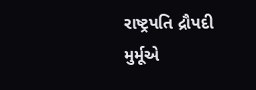રાષ્ટ્રપતિ દ્રૌપદી મુર્મૂએ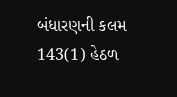બંધારણની કલમ 143(1) હેઠળ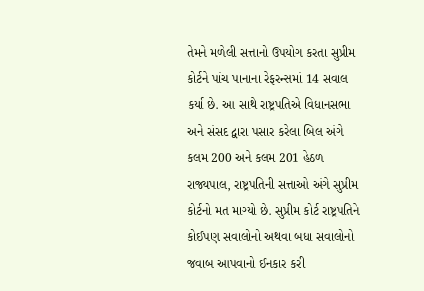તેમને મળેલી સત્તાનો ઉપયોગ કરતા સુપ્રીમ કોર્ટને પાંચ પાનાના રેફરન્સમાં 14 સવાલ કર્યા છે. આ સાથે રાષ્ટ્રપતિએ વિધાનસભા અને સંસદ દ્વારા પસાર કરેલા બિલ અંગે કલમ 200 અને કલમ 201 હેઠળ રાજ્યપાલ, રાષ્ટ્રપતિની સત્તાઓ અંગે સુપ્રીમ કોર્ટનો મત માગ્યો છે. સુપ્રીમ કોર્ટ રાષ્ટ્રપતિને કોઈપણ સવાલોનો અથવા બધા સવાલોનો જવાબ આપવાનો ઈનકાર કરી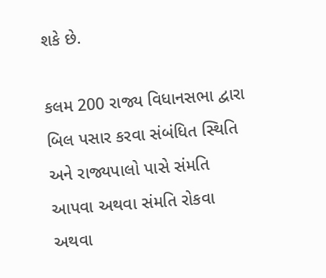શકે છે.

કલમ 200 રાજ્ય વિધાનસભા દ્વારા બિલ પસાર કરવા સંબંધિત સ્થિતિ અને રાજ્યપાલો પાસે સંમતિ આપવા અથવા સંમતિ રોકવા અથવા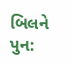બિલને પુન: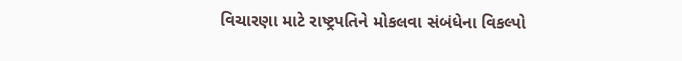વિચારણા માટે રાષ્ટ્રપતિને મોકલવા સંબંધેના વિકલ્પો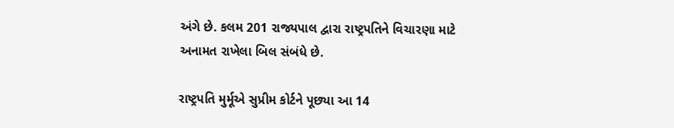અંગે છે. કલમ 201 રાજ્યપાલ દ્વારા રાષ્ટ્રપતિને વિચારણા માટે અનામત રાખેલા બિલ સંબંધે છે.

રાષ્ટ્રપતિ મુર્મૂએ સુપ્રીમ કોર્ટને પૂછ્યા આ 14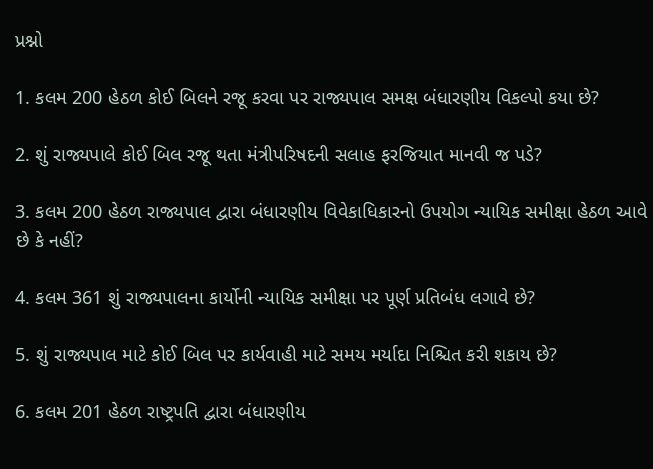પ્રશ્નો

1. કલમ 200 હેઠળ કોઈ બિલને રજૂ કરવા પર રાજ્યપાલ સમક્ષ બંધારણીય વિકલ્પો કયા છે?

2. શું રાજ્યપાલે કોઈ બિલ રજૂ થતા મંત્રીપરિષદની સલાહ ફરજિયાત માનવી જ પડે?

3. કલમ 200 હેઠળ રાજ્યપાલ દ્વારા બંધારણીય વિવેકાધિકારનો ઉપયોગ ન્યાયિક સમીક્ષા હેઠળ આવે છે કે નહીં?

4. કલમ 361 શું રાજ્યપાલના કાર્યોની ન્યાયિક સમીક્ષા પર પૂર્ણ પ્રતિબંધ લગાવે છે?

5. શું રાજ્યપાલ માટે કોઈ બિલ પર કાર્યવાહી માટે સમય મર્યાદા નિશ્ચિત કરી શકાય છે?

6. કલમ 201 હેઠળ રાષ્ટ્રપતિ દ્વારા બંધારણીય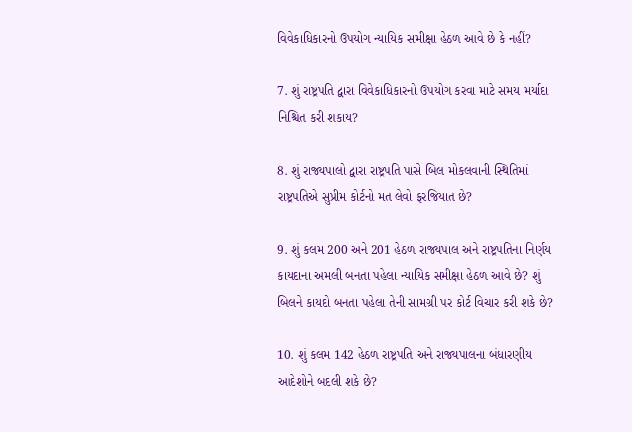વિવેકાધિકારનો ઉપયોગ ન્યાયિક સમીક્ષા હેઠળ આવે છે કે નહીં?

7. શું રાષ્ટ્રપતિ દ્વારા વિવેકાધિકારનો ઉપયોગ કરવા માટે સમય મર્યાદા નિશ્ચિત કરી શકાય?

8. શું રાજ્યપાલો દ્વારા રાષ્ટ્રપતિ પાસે બિલ મોકલવાની સ્થિતિમાં રાષ્ટ્રપતિએ સુપ્રીમ કોર્ટનો મત લેવો ફરજિયાત છે?

9. શું કલમ 200 અને 201 હેઠળ રાજ્યપાલ અને રાષ્ટ્રપતિના નિર્ણય કાયદાના અમલી બનતા પહેલા ન્યાયિક સમીક્ષા હેઠળ આવે છે? શું બિલને કાયદો બનતા પહેલા તેની સામગ્રી પર કોર્ટ વિચાર કરી શકે છે?

10. શું કલમ 142 હેઠળ રાષ્ટ્રપતિ અને રાજ્યપાલના બંધારણીય આદેશોને બદલી શકે છે?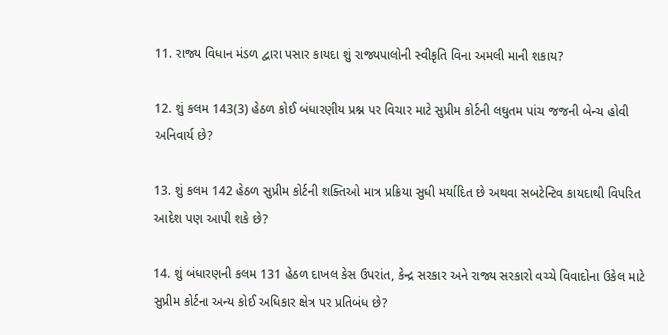11. રાજ્ય વિધાન મંડળ દ્વારા પસાર કાયદા શું રાજ્યપાલોની સ્વીકૃતિ વિના અમલી માની શકાય?

12. શું કલમ 143(3) હેઠળ કોઈ બંધારણીય પ્રશ્ન પર વિચાર માટે સુપ્રીમ કોર્ટની લઘુતમ પાંચ જજની બેન્ચ હોવી અનિવાર્ય છે?

13. શું કલમ 142 હેઠળ સુપ્રીમ કોર્ટની શક્તિઓ માત્ર પ્રક્રિયા સુધી મર્યાદિત છે અથવા સબટેન્ટિવ કાયદાથી વિપરિત આદેશ પણ આપી શકે છે?

14. શું બંધારણની કલમ 131 હેઠળ દાખલ કેસ ઉપરાંત, કેન્દ્ર સરકાર અને રાજ્ય સરકારો વચ્ચે વિવાદોના ઉકેલ માટે સુપ્રીમ કોર્ટના અન્ય કોઈ અધિકાર ક્ષેત્ર પર પ્રતિબંધ છે?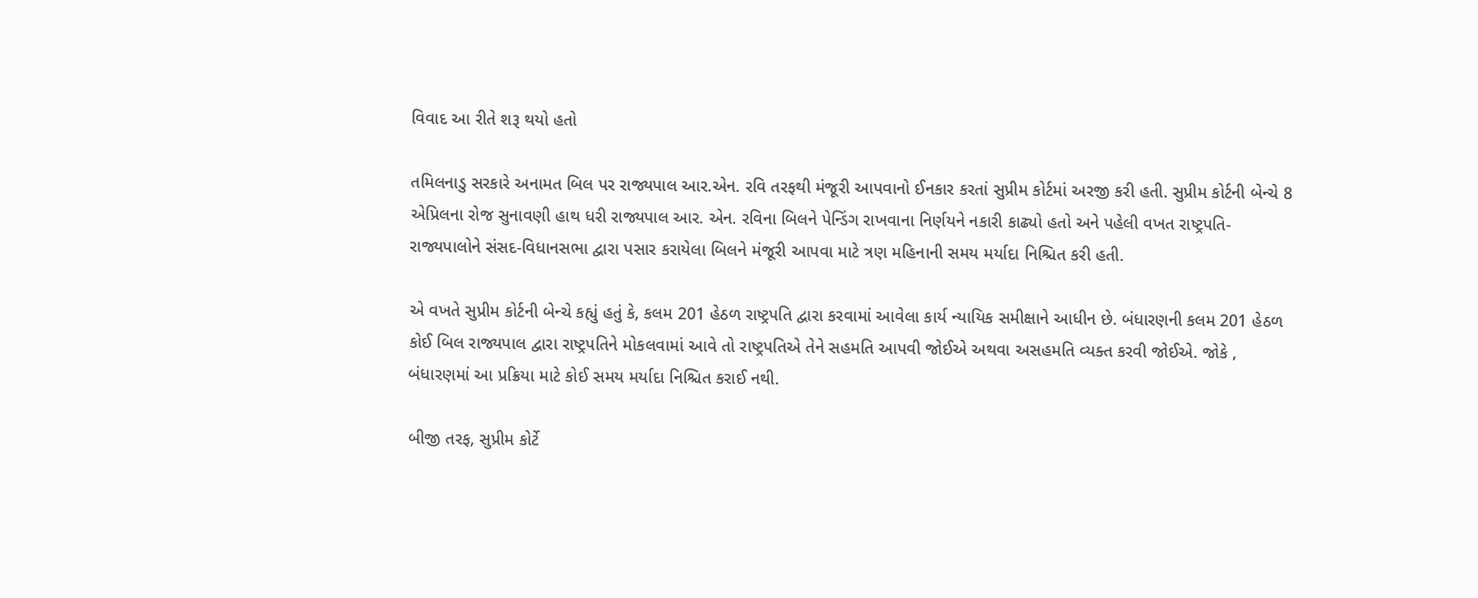વિવાદ આ રીતે શરૂ થયો હતો

તમિલનાડુ સરકારે અનામત બિલ પર રાજ્યપાલ આર.એન. રવિ તરફથી મંજૂરી આપવાનો ઈનકાર કરતાં સુપ્રીમ કોર્ટમાં અરજી કરી હતી. સુપ્રીમ કોર્ટની બેન્ચે 8 એપ્રિલના રોજ સુનાવણી હાથ ધરી રાજ્યપાલ આર. એન. રવિના બિલને પેન્ડિંગ રાખવાના નિર્ણયને નકારી કાઢ્યો હતો અને પહેલી વખત રાષ્ટ્રપતિ-રાજ્યપાલોને સંસદ-વિધાનસભા દ્વારા પસાર કરાયેલા બિલને મંજૂરી આપવા માટે ત્રણ મહિનાની સમય મર્યાદા નિશ્ચિત કરી હતી.

એ વખતે સુપ્રીમ કોર્ટની બેન્ચે કહ્યું હતું કે, કલમ 201 હેઠળ રાષ્ટ્રપતિ દ્વારા કરવામાં આવેલા કાર્ય ન્યાયિક સમીક્ષાને આધીન છે. બંધારણની કલમ 201 હેઠળ કોઈ બિલ રાજ્યપાલ દ્વારા રાષ્ટ્રપતિને મોકલવામાં આવે તો રાષ્ટ્રપતિએ તેને સહમતિ આપવી જોઈએ અથવા અસહમતિ વ્યક્ત કરવી જોઈએ. જોકે , બંધારણમાં આ પ્રક્રિયા માટે કોઈ સમય મર્યાદા નિશ્ચિત કરાઈ નથી.

બીજી તરફ, સુપ્રીમ કોર્ટે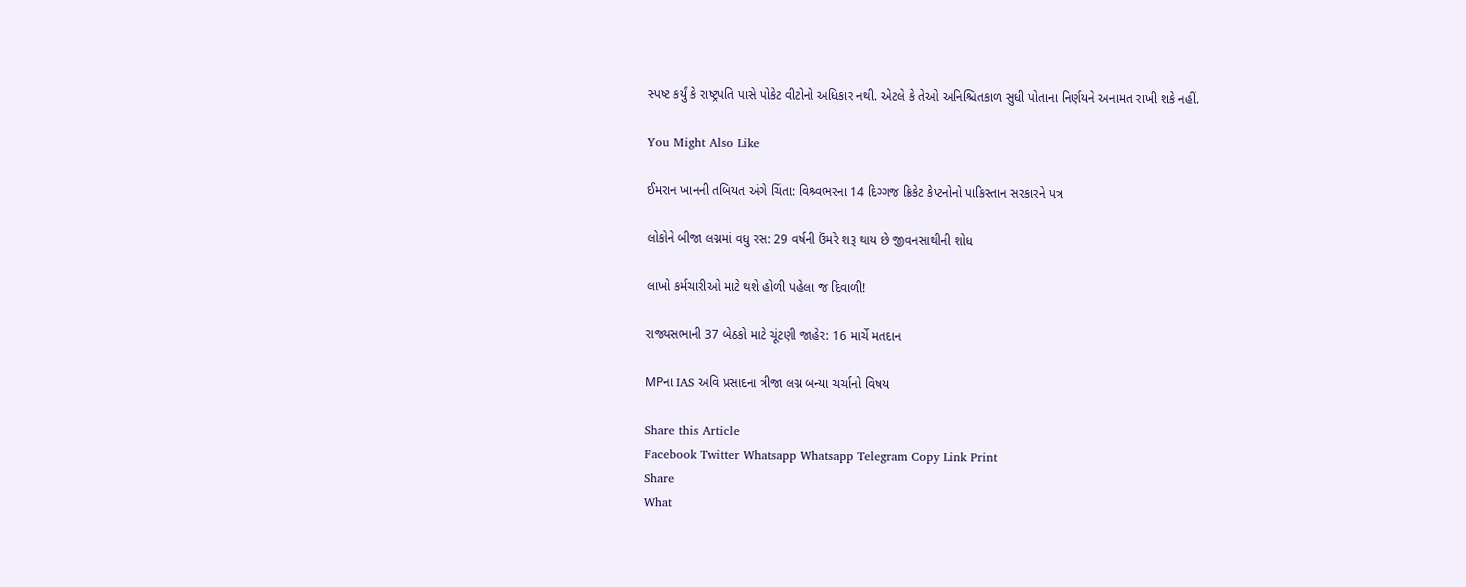સ્પષ્ટ કર્યું કે રાષ્ટ્રપતિ પાસે પોકેટ વીટોનો અધિકાર નથી. એટલે કે તેઓ અનિશ્ચિતકાળ સુધી પોતાના નિર્ણયને અનામત રાખી શકે નહીં.

You Might Also Like

ઈમરાન ખાનની તબિયત અંગે ચિંતા: વિશ્ર્વભરના 14 દિગ્ગજ ક્રિકેટ કેપ્ટનોનો પાકિસ્તાન સરકારને પત્ર

લોકોને બીજા લગ્નમાં વધુ રસ: 29 વર્ષની ઉંમરે શરૂ થાય છે જીવનસાથીની શોધ

લાખો કર્મચારીઓ માટે થશે હોળી પહેલા જ દિવાળી!

રાજ્યસભાની 37 બેઠકો માટે ચૂંટણી જાહેર: 16 માર્ચે મતદાન

MPના IAS અવિ પ્રસાદના ત્રીજા લગ્ન બન્યા ચર્ચાનો વિષય

Share this Article
Facebook Twitter Whatsapp Whatsapp Telegram Copy Link Print
Share
What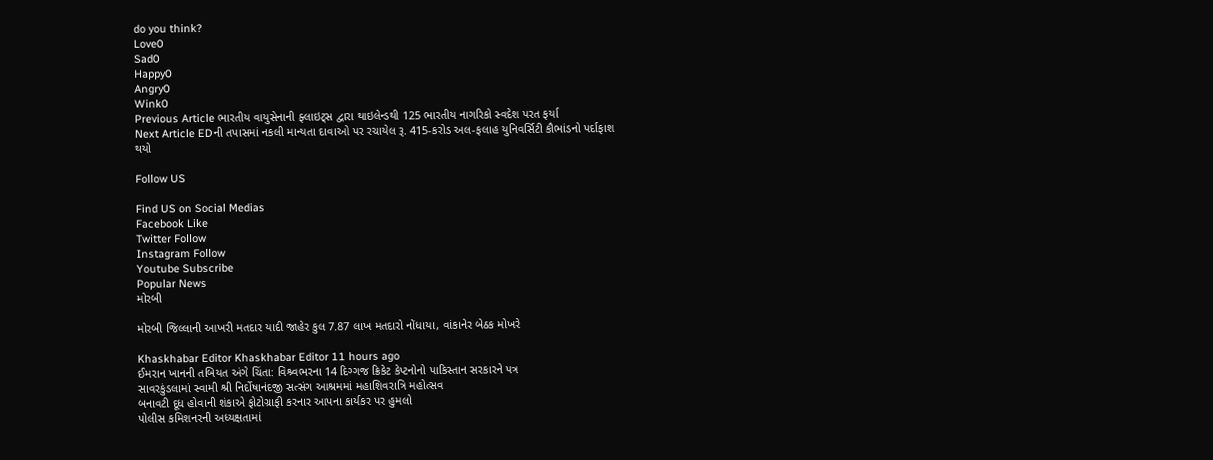do you think?
Love0
Sad0
Happy0
Angry0
Wink0
Previous Article ભારતીય વાયુસેનાની ફ્લાઇટ્સ દ્વારા થાઇલેન્ડથી 125 ભારતીય નાગરિકો સ્વદેશ પરત ફર્યા
Next Article EDની તપાસમાં નકલી માન્યતા દાવાઓ પર રચાયેલ રૂ. 415-કરોડ અલ-ફલાહ યુનિવર્સિટી કૌભાંડનો પર્દાફાશ થયો

Follow US

Find US on Social Medias
Facebook Like
Twitter Follow
Instagram Follow
Youtube Subscribe
Popular News
મોરબી

મોરબી જિલ્લાની આખરી મતદાર યાદી જાહેર કુલ 7.87 લાખ મતદારો નોંધાયા, વાંકાનેર બેઠક મોખરે

Khaskhabar Editor Khaskhabar Editor 11 hours ago
ઈમરાન ખાનની તબિયત અંગે ચિંતા: વિશ્ર્વભરના 14 દિગ્ગજ ક્રિકેટ કેપ્ટનોનો પાકિસ્તાન સરકારને પત્ર
સાવરકુંડલામાં સ્વામી શ્રી નિર્દોષાનંદજી સત્સંગ આશ્રમમાં મહાશિવરાત્રિ મહોત્સવ
બનાવટી દૂધ હોવાની શંકાએ ફોટોગ્રાફી કરનાર આપના કાર્યકર પર હુમલો
પોલીસ કમિશનરની અધ્યક્ષતામાં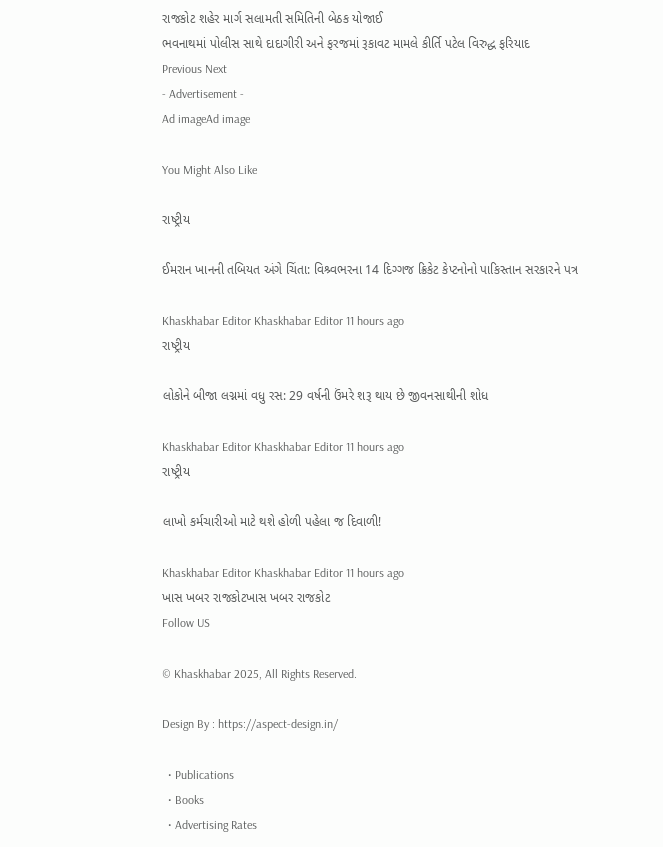રાજકોટ શહેર માર્ગ સલામતી સમિતિની બેઠક યોજાઈ
ભવનાથમાં પોલીસ સાથે દાદાગીરી અને ફરજમાં રૂકાવટ મામલે કીર્તિ પટેલ વિરુદ્ધ ફરિયાદ
Previous Next
- Advertisement -
Ad imageAd image

You Might Also Like

રાષ્ટ્રીય

ઈમરાન ખાનની તબિયત અંગે ચિંતા: વિશ્ર્વભરના 14 દિગ્ગજ ક્રિકેટ કેપ્ટનોનો પાકિસ્તાન સરકારને પત્ર

Khaskhabar Editor Khaskhabar Editor 11 hours ago
રાષ્ટ્રીય

લોકોને બીજા લગ્નમાં વધુ રસ: 29 વર્ષની ઉંમરે શરૂ થાય છે જીવનસાથીની શોધ

Khaskhabar Editor Khaskhabar Editor 11 hours ago
રાષ્ટ્રીય

લાખો કર્મચારીઓ માટે થશે હોળી પહેલા જ દિવાળી!

Khaskhabar Editor Khaskhabar Editor 11 hours ago
ખાસ ખબર રાજકોટખાસ ખબર રાજકોટ
Follow US

© Khaskhabar 2025, All Rights Reserved.

Design By : https://aspect-design.in/

  • Publications
  • Books
  • Advertising Rates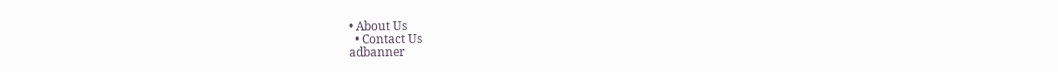• About Us
  • Contact Us
adbanner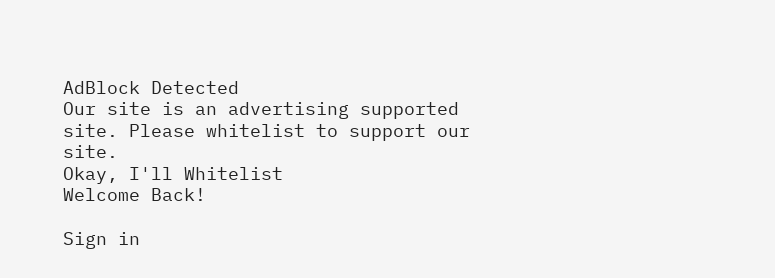AdBlock Detected
Our site is an advertising supported site. Please whitelist to support our site.
Okay, I'll Whitelist
Welcome Back!

Sign in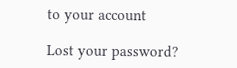to your account

Lost your password?